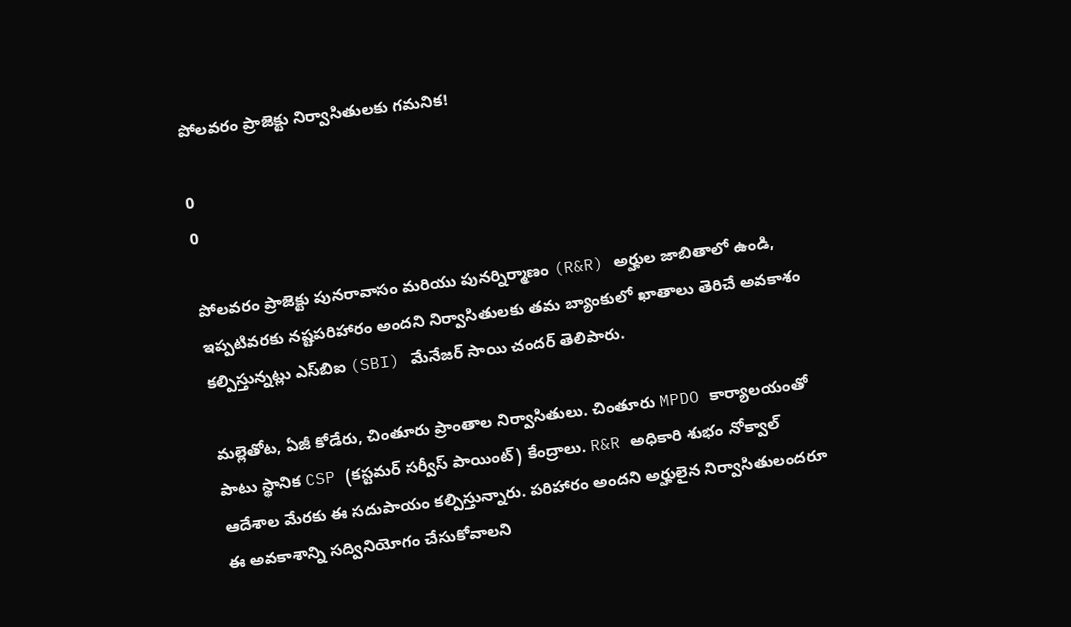పోలవరం ప్రాజెక్టు నిర్వాసితులకు గమనిక!

0
0

పోలవరం ప్రాజెక్టు పునరావాసం మరియు పునర్నిర్మాణం (R&R) అర్హుల జాబితాలో ఉండి, ఇప్పటివరకు నష్టపరిహారం అందని నిర్వాసితులకు తమ బ్యాంకులో ఖాతాలు తెరిచే అవకాశం కల్పిస్తున్నట్లు ఎస్‌బిఐ (SBI) మేనేజర్ సాయి చందర్ తెలిపారు.

మల్లెతోట, ఏజీ కోడేరు, చింతూరు ప్రాంతాల నిర్వాసితులు. చింతూరు MPDO కార్యాలయంతో పాటు స్థానిక CSP (కస్టమర్ సర్వీస్ పాయింట్) కేంద్రాలు. R&R అధికారి శుభం నోక్వాల్ ఆదేశాల మేరకు ఈ సదుపాయం కల్పిస్తున్నారు. పరిహారం అందని అర్హులైన నిర్వాసితులందరూ ఈ అవకాశాన్ని సద్వినియోగం చేసుకోవాలని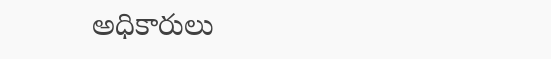అధికారులు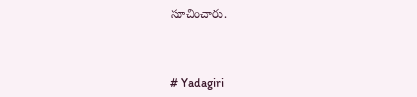సూచించారు.



# Yadagiri